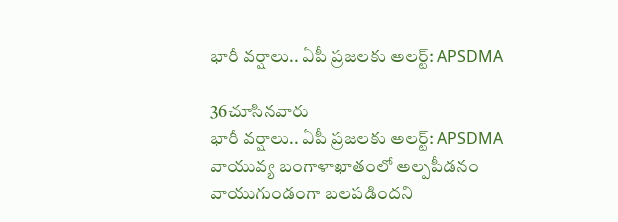భారీ వర్షాలు.. ఏపీ ప్రజలకు అలర్ట్: APSDMA

36చూసినవారు
భారీ వర్షాలు.. ఏపీ ప్రజలకు అలర్ట్: APSDMA
వాయువ్య బంగాళాఖాతంలో అల్పపీడనం వాయుగుండంగా బలపడిందని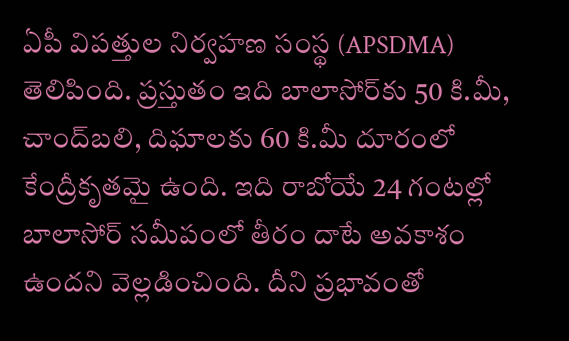ఏపీ విపత్తుల నిర్వహణ సంస్థ (APSDMA) తెలిపింది. ప్రస్తుతం ఇది బాలాసోర్‌కు 50 కి.మీ, చాంద్‌బలి, దిఘాలకు 60 కి.మీ దూరంలో కేంద్రీకృతమై ఉంది. ఇది రాబోయే 24 గంటల్లో బాలాసోర్ సమీపంలో తీరం దాటే అవకాశం ఉందని వెల్లడించింది. దీని ప్రభావంతో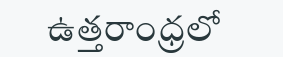ఉత్తరాంధ్రలో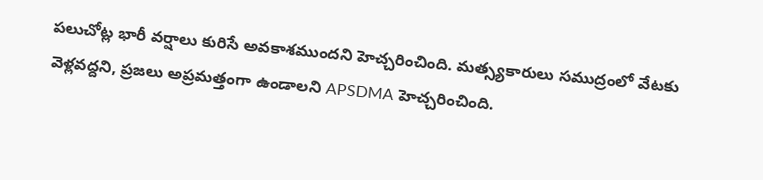పలుచోట్ల భారీ వర్షాలు కురిసే అవకాశముందని హెచ్చరించింది. మత్స్యకారులు సముద్రంలో వేటకు వెళ్లవద్దని, ప్రజలు అప్రమత్తంగా ఉండాలని APSDMA హెచ్చరించింది.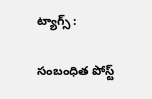ట్యాగ్స్ :

సంబంధిత పోస్ట్